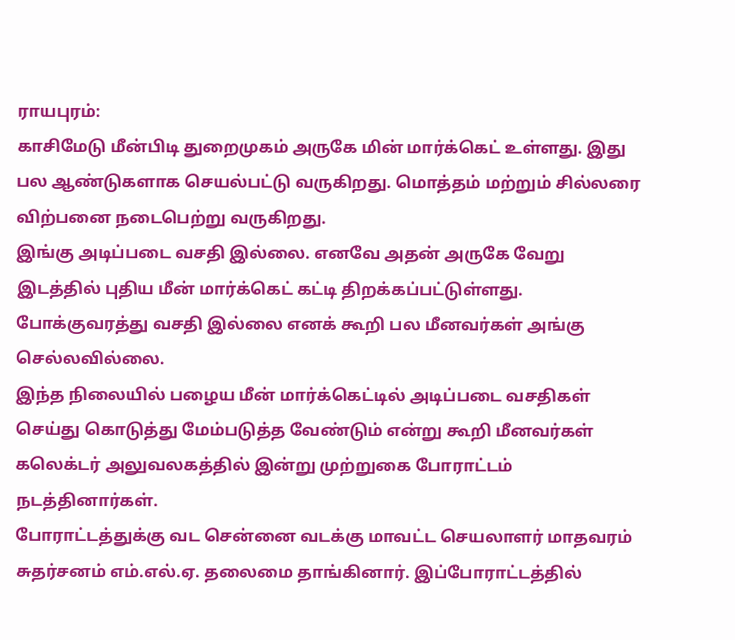ராயபுரம்:
காசிமேடு மீன்பிடி துறைமுகம் அருகே மின் மார்க்கெட் உள்ளது. இது பல ஆண்டுகளாக செயல்பட்டு வருகிறது. மொத்தம் மற்றும் சில்லரை விற்பனை நடைபெற்று வருகிறது.
இங்கு அடிப்படை வசதி இல்லை. எனவே அதன் அருகே வேறு இடத்தில் புதிய மீன் மார்க்கெட் கட்டி திறக்கப்பட்டுள்ளது. போக்குவரத்து வசதி இல்லை எனக் கூறி பல மீனவர்கள் அங்கு செல்லவில்லை.
இந்த நிலையில் பழைய மீன் மார்க்கெட்டில் அடிப்படை வசதிகள் செய்து கொடுத்து மேம்படுத்த வேண்டும் என்று கூறி மீனவர்கள் கலெக்டர் அலுவலகத்தில் இன்று முற்றுகை போராட்டம் நடத்தினார்கள்.
போராட்டத்துக்கு வட சென்னை வடக்கு மாவட்ட செயலாளர் மாதவரம் சுதர்சனம் எம்.எல்.ஏ. தலைமை தாங்கினார். இப்போராட்டத்தில்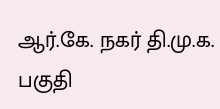ஆர்.கே. நகர் தி.மு.க. பகுதி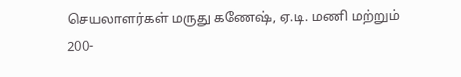செயலாளர்கள் மருது கணேஷ், ஏ.டி. மணி மற்றும் 200-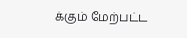க்கும் மேற்பட்ட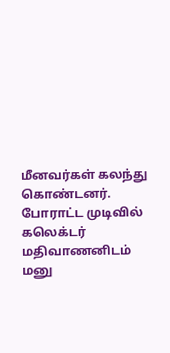மீனவர்கள் கலந்து கொண்டனர். போராட்ட முடிவில் கலெக்டர் மதிவாணனிடம் மனு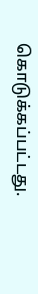கொடுக்கப்பட்டது.